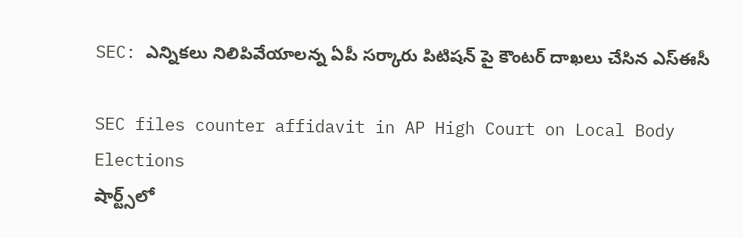SEC: ఎన్నికలు నిలిపివేయాలన్న ఏపీ సర్కారు పిటిషన్ పై కౌంటర్ దాఖలు చేసిన ఎస్ఈసీ

SEC files counter affidavit in AP High Court on Local Body Elections
షార్ట్స్‌లో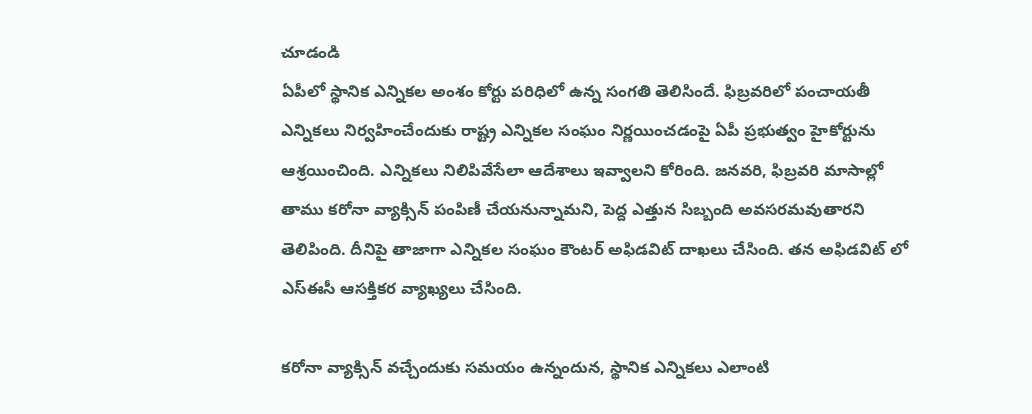చూడండి
ఏపీలో స్థానిక ఎన్నికల అంశం కోర్టు పరిధిలో ఉన్న సంగతి తెలిసిందే. ఫిబ్రవరిలో పంచాయతీ ఎన్నికలు నిర్వహించేందుకు రాష్ట్ర ఎన్నికల సంఘం నిర్ణయించడంపై ఏపీ ప్రభుత్వం హైకోర్టును ఆశ్రయించింది. ఎన్నికలు నిలిపివేసేలా ఆదేశాలు ఇవ్వాలని కోరింది. జనవరి, ఫిబ్రవరి మాసాల్లో తాము కరోనా వ్యాక్సిన్ పంపిణీ చేయనున్నామని, పెద్ద ఎత్తున సిబ్బంది అవసరమవుతారని తెలిపింది. దీనిపై తాజాగా ఎన్నికల సంఘం కౌంటర్ అఫిడవిట్ దాఖలు చేసింది. తన అఫిడవిట్ లో ఎస్ఈసీ ఆసక్తికర వ్యాఖ్యలు చేసింది.

కరోనా వ్యాక్సిన్ వచ్చేందుకు సమయం ఉన్నందున, స్థానిక ఎన్నికలు ఎలాంటి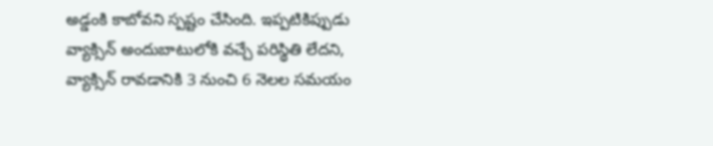అడ్డంకి కాబోవని స్పష్టం చేసింది. ఇప్పటికిప్పుడు వ్యాక్సిన్ అందుబాటులోకి వచ్చే పరిస్థితి లేదని, వ్యాక్సిన్ రావడానికి 3 నుంచి 6 నెలల సమయం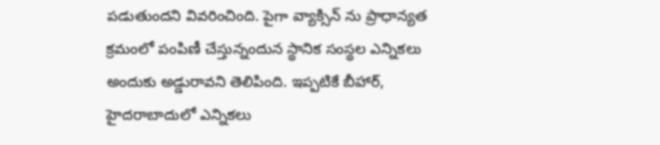పడుతుందని వివరించింది. పైగా వ్యాక్సిన్ ను ప్రాధాన్యత క్రమంలో పంపిణీ చేస్తున్నందున స్థానిక సంస్థల ఎన్నికలు అందుకు అడ్డురావని తెలిపింది. ఇప్పటికే బీహార్, హైదరాబాదులో ఎన్నికలు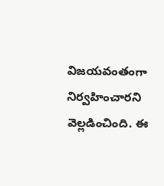విజయవంతంగా నిర్వహించారని వెల్లడించింది. ఈ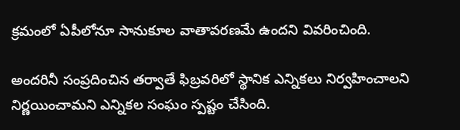క్రమంలో ఏపీలోనూ సానుకూల వాతావరణమే ఉందని వివరించింది.

అందరినీ సంప్రదించిన తర్వాతే ఫిబ్రవరిలో స్థానిక ఎన్నికలు నిర్వహించాలని నిర్ణయించామని ఎన్నికల సంఘం స్పష్టం చేసింది.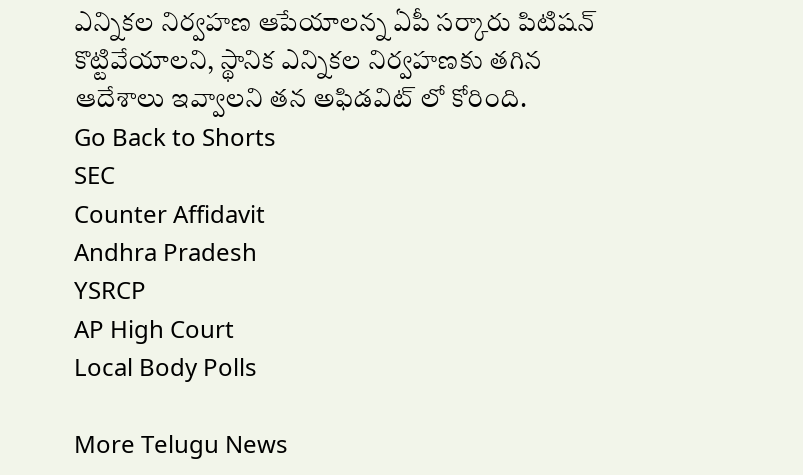ఎన్నికల నిర్వహణ ఆపేయాలన్న ఏపీ సర్కారు పిటిషన్ కొట్టివేయాలని, స్థానిక ఎన్నికల నిర్వహణకు తగిన ఆదేశాలు ఇవ్వాలని తన అఫిడవిట్ లో కోరింది.
Go Back to Shorts
SEC
Counter Affidavit
Andhra Pradesh
YSRCP
AP High Court
Local Body Polls

More Telugu News